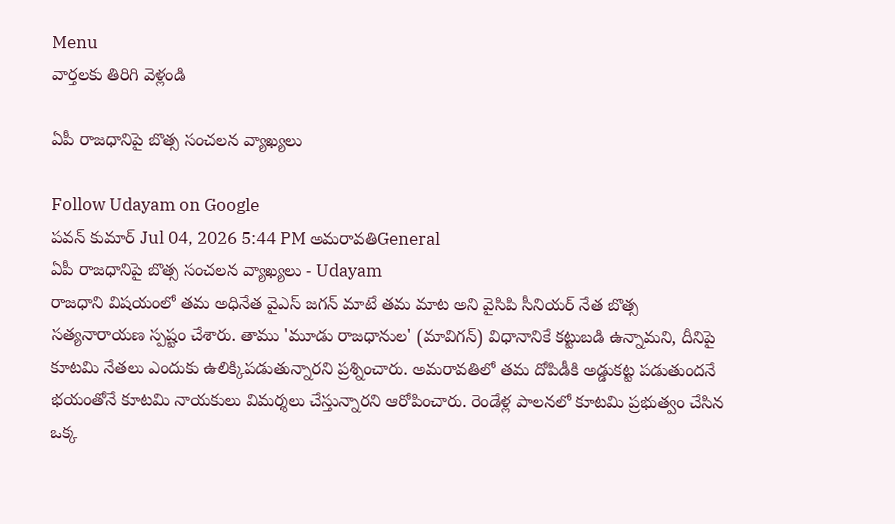Menu
వార్తలకు తిరిగి వెళ్లండి

ఏపీ రాజధానిపై బొత్స సంచలన వ్యాఖ్యలు

Follow Udayam on Google
పవన్ కుమార్ Jul 04, 2026 5:44 PM అమరావతిGeneral
ఏపీ రాజధానిపై బొత్స సంచలన వ్యాఖ్యలు - Udayam
రాజధాని విషయంలో తమ అధినేత వైఎస్ జగన్ మాటే తమ మాట అని వైసిపి సీనియర్ నేత బొత్స సత్యనారాయణ స్పష్టం చేశారు. తాము 'మూడు రాజధానుల' (మావిగన్) విధానానికే కట్టుబడి ఉన్నామని, దీనిపై కూటమి నేతలు ఎందుకు ఉలిక్కిపడుతున్నారని ప్రశ్నించారు. అమరావతిలో తమ దోపిడీకి అడ్డుకట్ట పడుతుందనే భయంతోనే కూటమి నాయకులు విమర్శలు చేస్తున్నారని ఆరోపించారు. రెండేళ్ల పాలనలో కూటమి ప్రభుత్వం చేసిన ఒక్క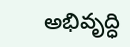అభివృద్ధి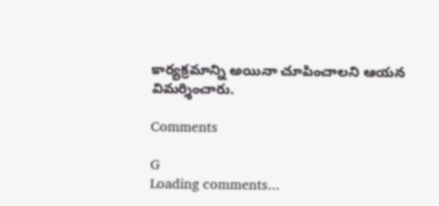కార్యక్రమాన్ని అయినా చూపించాలని ఆయన విమర్శించారు.

Comments

G
Loading comments...